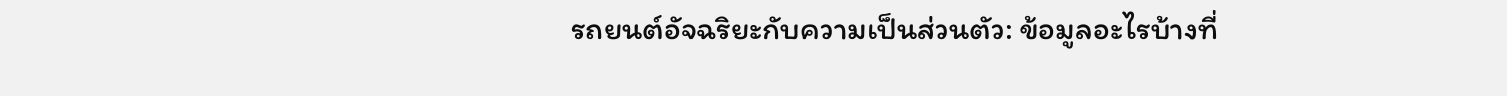รถยนต์อัจฉริยะกับความเป็นส่วนตัว: ข้อมูลอะไรบ้างที่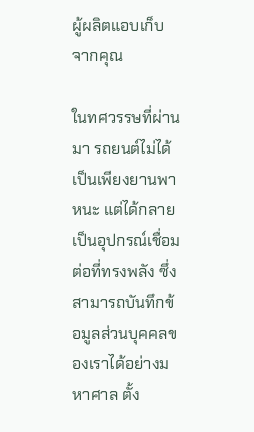ผู้ผลิตแอบเก็บจากคุณ

ในทศวรรษที่ผ่านมา รถยนต์ไม่ได้เป็นเพียงยานพาหนะ แต่ได้กลายเป็นอุปกรณ์เชื่อมต่อที่ทรงพลัง ซึ่งสามารถบันทึกข้อมูลส่วนบุคคลของเราได้อย่างมหาศาล ตั้ง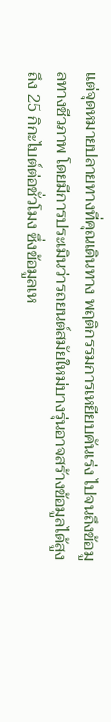แต่จุดหมายปลายทางที่คุณเดินทาง พฤติกรรมการเหยียบคันเร่ง ไปจนถึงข้อมูลทางชีวภาพ โดยมีการประเมินว่ารถยนต์สมัยใหม่บางรุ่นอาจสร้างข้อมูลได้สูงถึง 25 กิกะไบต์ต่อชั่วโมง ซึ่งข้อมูลเห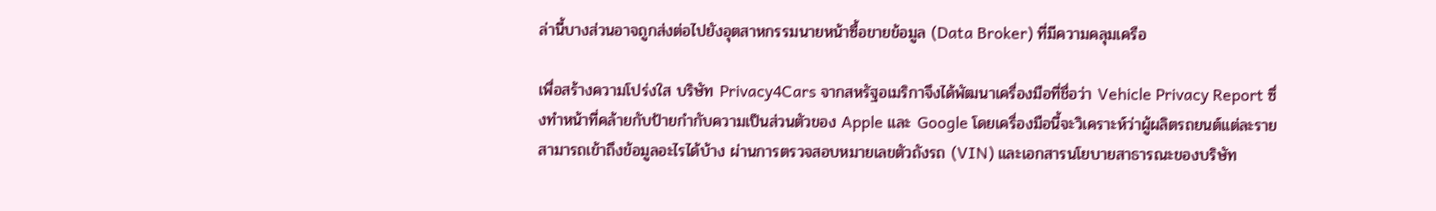ล่านี้บางส่วนอาจถูกส่งต่อไปยังอุตสาหกรรมนายหน้าซื้อขายข้อมูล (Data Broker) ที่มีความคลุมเครือ

เพื่อสร้างความโปร่งใส บริษัท Privacy4Cars จากสหรัฐอเมริกาจึงได้พัฒนาเครื่องมือที่ชื่อว่า Vehicle Privacy Report ซึ่งทำหน้าที่คล้ายกับป้ายกำกับความเป็นส่วนตัวของ Apple และ Google โดยเครื่องมือนี้จะวิเคราะห์ว่าผู้ผลิตรถยนต์แต่ละรายสามารถเข้าถึงข้อมูลอะไรได้บ้าง ผ่านการตรวจสอบหมายเลขตัวถังรถ (VIN) และเอกสารนโยบายสาธารณะของบริษัท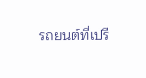รถยนต์ที่เปรี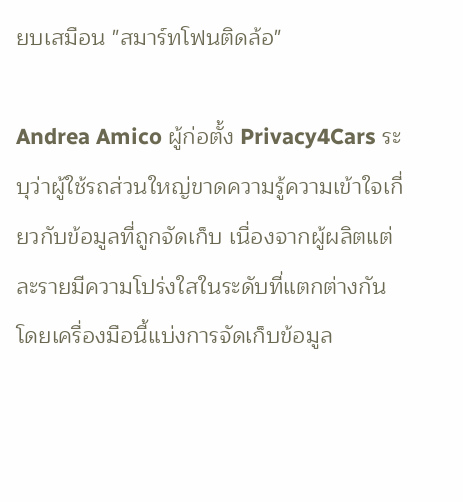ยบเสมือน "สมาร์ทโฟนติดล้อ"

Andrea Amico ผู้ก่อตั้ง Privacy4Cars ระบุว่าผู้ใช้รถส่วนใหญ่ขาดความรู้ความเข้าใจเกี่ยวกับข้อมูลที่ถูกจัดเก็บ เนื่องจากผู้ผลิตแต่ละรายมีความโปร่งใสในระดับที่แตกต่างกัน โดยเครื่องมือนี้แบ่งการจัดเก็บข้อมูล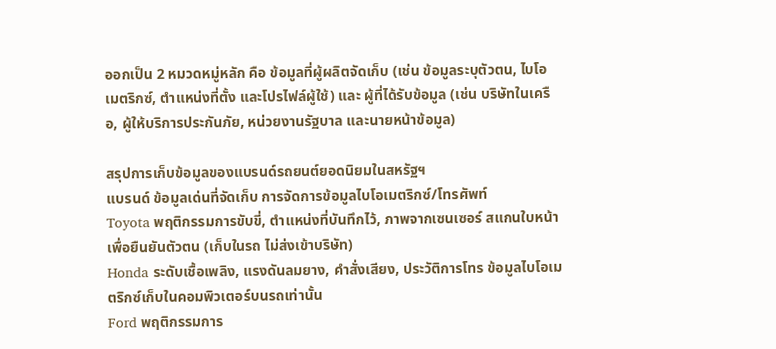ออกเป็น 2 หมวดหมู่หลัก คือ ข้อมูลที่ผู้ผลิตจัดเก็บ (เช่น ข้อมูลระบุตัวตน, ไบโอเมตริกซ์, ตำแหน่งที่ตั้ง และโปรไฟล์ผู้ใช้) และ ผู้ที่ได้รับข้อมูล (เช่น บริษัทในเครือ, ผู้ให้บริการประกันภัย, หน่วยงานรัฐบาล และนายหน้าข้อมูล)

สรุปการเก็บข้อมูลของแบรนด์รถยนต์ยอดนิยมในสหรัฐฯ
แบรนด์ ข้อมูลเด่นที่จัดเก็บ การจัดการข้อมูลไบโอเมตริกซ์/โทรศัพท์
Toyota พฤติกรรมการขับขี่, ตำแหน่งที่บันทึกไว้, ภาพจากเซนเซอร์ สแกนใบหน้าเพื่อยืนยันตัวตน (เก็บในรถ ไม่ส่งเข้าบริษัท)
Honda ระดับเชื้อเพลิง, แรงดันลมยาง, คำสั่งเสียง, ประวัติการโทร ข้อมูลไบโอเมตริกซ์เก็บในคอมพิวเตอร์บนรถเท่านั้น
Ford พฤติกรรมการ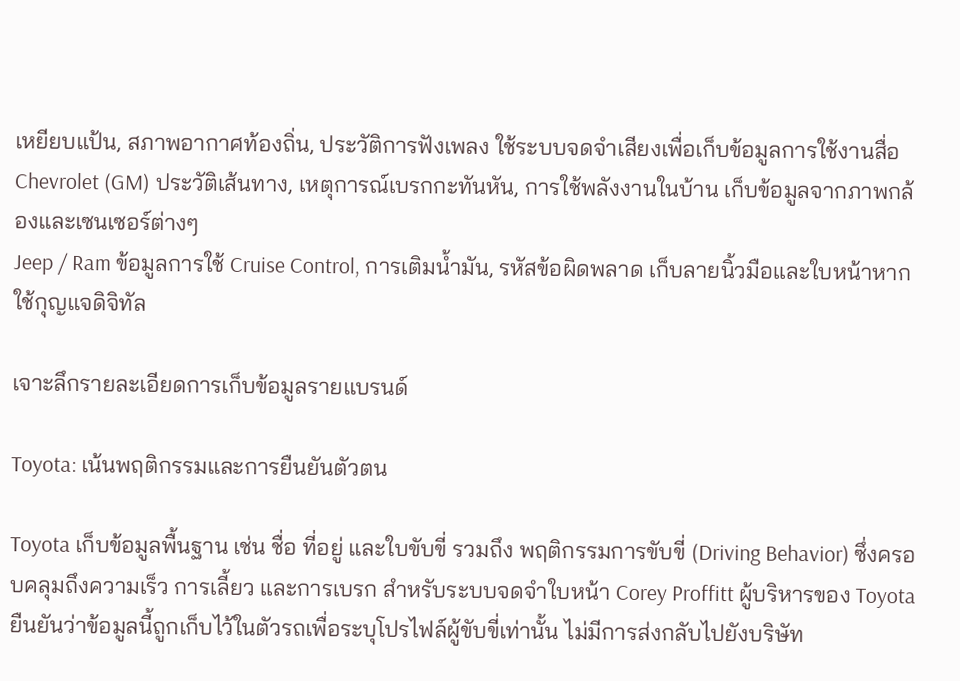เหยียบแป้น, สภาพอากาศท้องถิ่น, ประวัติการฟังเพลง ใช้ระบบจดจำเสียงเพื่อเก็บข้อมูลการใช้งานสื่อ
Chevrolet (GM) ประวัติเส้นทาง, เหตุการณ์เบรกกะทันหัน, การใช้พลังงานในบ้าน เก็บข้อมูลจากภาพกล้องและเซนเซอร์ต่างๆ
Jeep / Ram ข้อมูลการใช้ Cruise Control, การเติมน้ำมัน, รหัสข้อผิดพลาด เก็บลายนิ้วมือและใบหน้าหากใช้กุญแจดิจิทัล

เจาะลึกรายละเอียดการเก็บข้อมูลรายแบรนด์

Toyota: เน้นพฤติกรรมและการยืนยันตัวตน

Toyota เก็บข้อมูลพื้นฐาน เช่น ชื่อ ที่อยู่ และใบขับขี่ รวมถึง พฤติกรรมการขับขี่ (Driving Behavior) ซึ่งครอบคลุมถึงความเร็ว การเลี้ยว และการเบรก สำหรับระบบจดจำใบหน้า Corey Proffitt ผู้บริหารของ Toyota ยืนยันว่าข้อมูลนี้ถูกเก็บไว้ในตัวรถเพื่อระบุโปรไฟล์ผู้ขับขี่เท่านั้น ไม่มีการส่งกลับไปยังบริษัท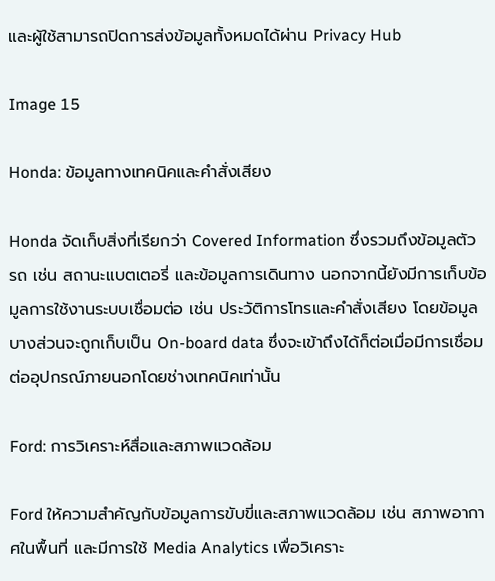และผู้ใช้สามารถปิดการส่งข้อมูลทั้งหมดได้ผ่าน Privacy Hub

Image 15

Honda: ข้อมูลทางเทคนิคและคำสั่งเสียง

Honda จัดเก็บสิ่งที่เรียกว่า Covered Information ซึ่งรวมถึงข้อมูลตัวรถ เช่น สถานะแบตเตอรี่ และข้อมูลการเดินทาง นอกจากนี้ยังมีการเก็บข้อมูลการใช้งานระบบเชื่อมต่อ เช่น ประวัติการโทรและคำสั่งเสียง โดยข้อมูลบางส่วนจะถูกเก็บเป็น On-board data ซึ่งจะเข้าถึงได้ก็ต่อเมื่อมีการเชื่อมต่ออุปกรณ์ภายนอกโดยช่างเทคนิคเท่านั้น

Ford: การวิเคราะห์สื่อและสภาพแวดล้อม

Ford ให้ความสำคัญกับข้อมูลการขับขี่และสภาพแวดล้อม เช่น สภาพอากาศในพื้นที่ และมีการใช้ Media Analytics เพื่อวิเคราะ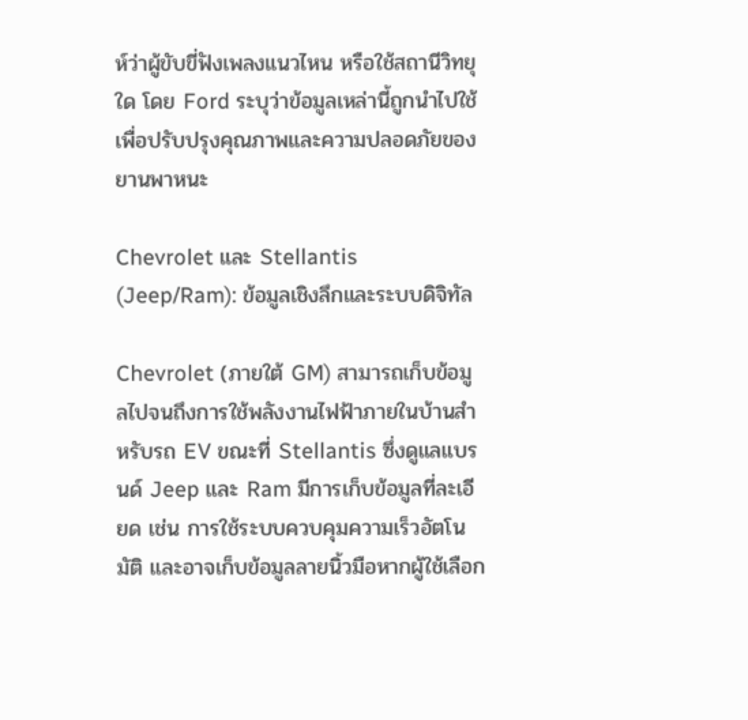ห์ว่าผู้ขับขี่ฟังเพลงแนวไหน หรือใช้สถานีวิทยุใด โดย Ford ระบุว่าข้อมูลเหล่านี้ถูกนำไปใช้เพื่อปรับปรุงคุณภาพและความปลอดภัยของยานพาหนะ

Chevrolet และ Stellantis (Jeep/Ram): ข้อมูลเชิงลึกและระบบดิจิทัล

Chevrolet (ภายใต้ GM) สามารถเก็บข้อมูลไปจนถึงการใช้พลังงานไฟฟ้าภายในบ้านสำหรับรถ EV ขณะที่ Stellantis ซึ่งดูแลแบรนด์ Jeep และ Ram มีการเก็บข้อมูลที่ละเอียด เช่น การใช้ระบบควบคุมความเร็วอัตโนมัติ และอาจเก็บข้อมูลลายนิ้วมือหากผู้ใช้เลือก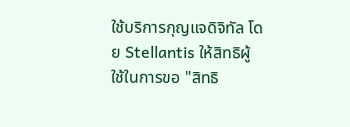ใช้บริการกุญแจดิจิทัล โดย Stellantis ให้สิทธิผู้ใช้ในการขอ "สิทธิ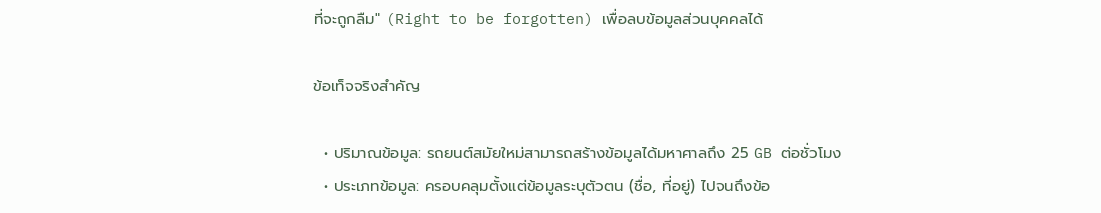ที่จะถูกลืม" (Right to be forgotten) เพื่อลบข้อมูลส่วนบุคคลได้

ข้อเท็จจริงสำคัญ

  • ปริมาณข้อมูล: รถยนต์สมัยใหม่สามารถสร้างข้อมูลได้มหาศาลถึง 25 GB ต่อชั่วโมง
  • ประเภทข้อมูล: ครอบคลุมตั้งแต่ข้อมูลระบุตัวตน (ชื่อ, ที่อยู่) ไปจนถึงข้อ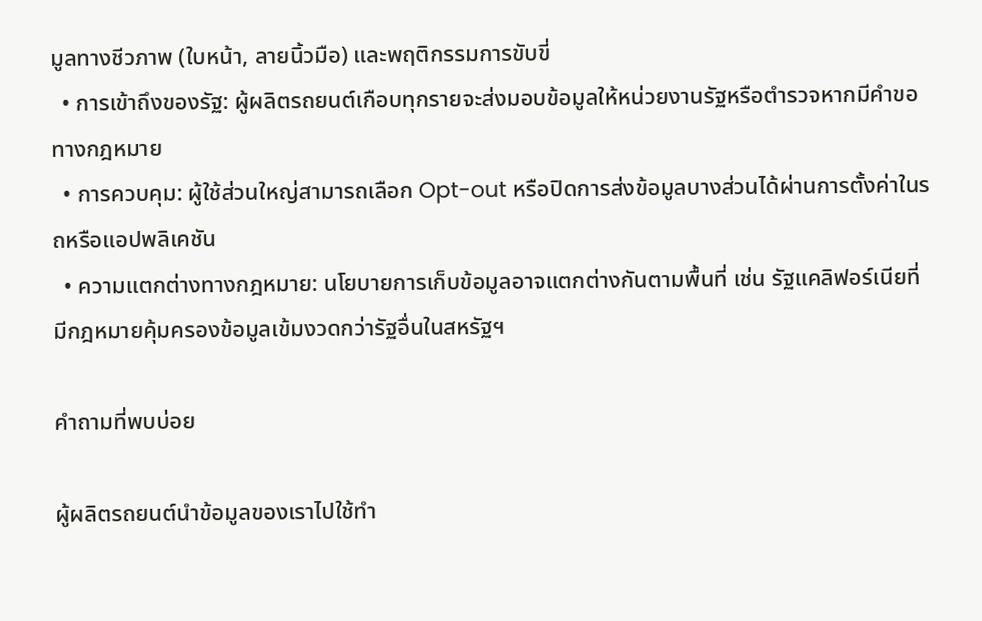มูลทางชีวภาพ (ใบหน้า, ลายนิ้วมือ) และพฤติกรรมการขับขี่
  • การเข้าถึงของรัฐ: ผู้ผลิตรถยนต์เกือบทุกรายจะส่งมอบข้อมูลให้หน่วยงานรัฐหรือตำรวจหากมีคำขอทางกฎหมาย
  • การควบคุม: ผู้ใช้ส่วนใหญ่สามารถเลือก Opt-out หรือปิดการส่งข้อมูลบางส่วนได้ผ่านการตั้งค่าในรถหรือแอปพลิเคชัน
  • ความแตกต่างทางกฎหมาย: นโยบายการเก็บข้อมูลอาจแตกต่างกันตามพื้นที่ เช่น รัฐแคลิฟอร์เนียที่มีกฎหมายคุ้มครองข้อมูลเข้มงวดกว่ารัฐอื่นในสหรัฐฯ

คำถามที่พบบ่อย

ผู้ผลิตรถยนต์นำข้อมูลของเราไปใช้ทำ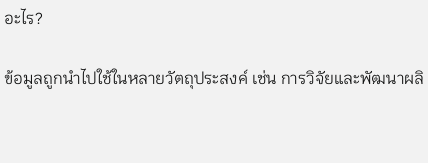อะไร?

ข้อมูลถูกนำไปใช้ในหลายวัตถุประสงค์ เช่น การวิจัยและพัฒนาผลิ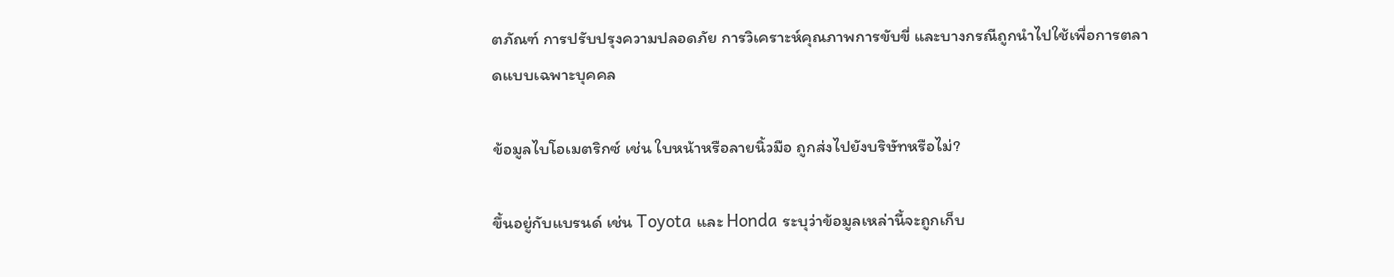ตภัณฑ์ การปรับปรุงความปลอดภัย การวิเคราะห์คุณภาพการขับขี่ และบางกรณีถูกนำไปใช้เพื่อการตลาดแบบเฉพาะบุคคล

ข้อมูลไบโอเมตริกซ์ เช่น ใบหน้าหรือลายนิ้วมือ ถูกส่งไปยังบริษัทหรือไม่?

ขึ้นอยู่กับแบรนด์ เช่น Toyota และ Honda ระบุว่าข้อมูลเหล่านี้จะถูกเก็บ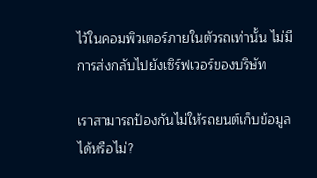ไว้ในคอมพิวเตอร์ภายในตัวรถเท่านั้น ไม่มีการส่งกลับไปยังเซิร์ฟเวอร์ของบริษัท

เราสามารถป้องกันไม่ให้รถยนต์เก็บข้อมูลได้หรือไม่?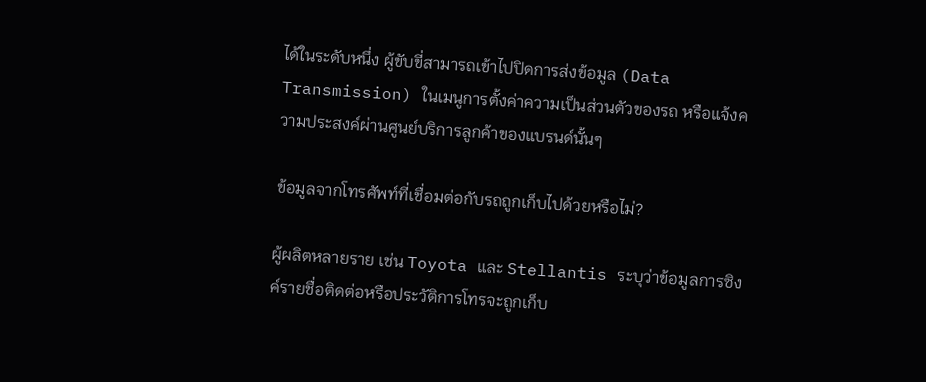ได้ในระดับหนึ่ง ผู้ขับขี่สามารถเข้าไปปิดการส่งข้อมูล (Data Transmission) ในเมนูการตั้งค่าความเป็นส่วนตัวของรถ หรือแจ้งความประสงค์ผ่านศูนย์บริการลูกค้าของแบรนด์นั้นๆ

ข้อมูลจากโทรศัพท์ที่เชื่อมต่อกับรถถูกเก็บไปด้วยหรือไม่?

ผู้ผลิตหลายราย เช่น Toyota และ Stellantis ระบุว่าข้อมูลการซิงค์รายชื่อติดต่อหรือประวัติการโทรจะถูกเก็บ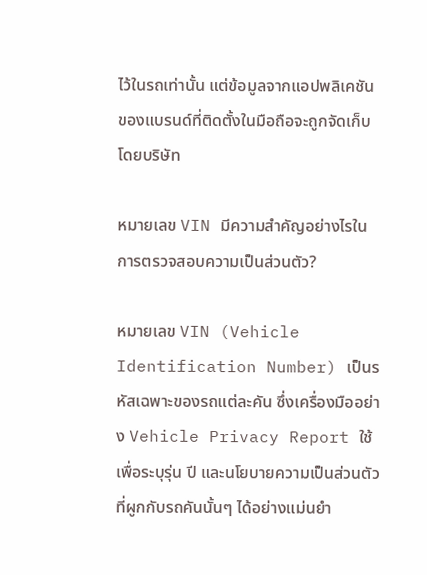ไว้ในรถเท่านั้น แต่ข้อมูลจากแอปพลิเคชันของแบรนด์ที่ติดตั้งในมือถือจะถูกจัดเก็บโดยบริษัท

หมายเลข VIN มีความสำคัญอย่างไรในการตรวจสอบความเป็นส่วนตัว?

หมายเลข VIN (Vehicle Identification Number) เป็นรหัสเฉพาะของรถแต่ละคัน ซึ่งเครื่องมืออย่าง Vehicle Privacy Report ใช้เพื่อระบุรุ่น ปี และนโยบายความเป็นส่วนตัวที่ผูกกับรถคันนั้นๆ ได้อย่างแม่นยำ